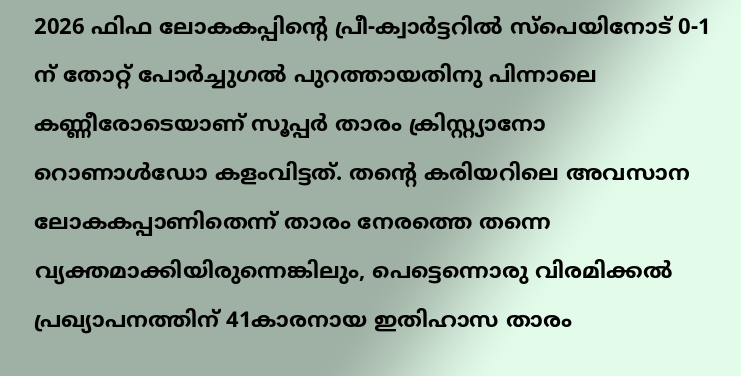2026 ഫിഫ ലോകകപ്പിന്റെ പ്രീ-ക്വാര്‍ട്ടറില്‍ സ്‌പെയിനോട് 0-1 ന് തോറ്റ് പോര്‍ച്ചുഗല്‍ പുറത്തായതിനു പിന്നാലെ കണ്ണീരോടെയാണ് സൂപ്പര്‍ താരം ക്രിസ്റ്റ്യാനോ റൊണാള്‍ഡോ കളംവിട്ടത്. തന്റെ കരിയറിലെ അവസാന ലോകകപ്പാണിതെന്ന് താരം നേരത്തെ തന്നെ വ്യക്തമാക്കിയിരുന്നെങ്കിലും, പെട്ടെന്നൊരു വിരമിക്കല്‍ പ്രഖ്യാപനത്തിന് 41കാരനായ ഇതിഹാസ താരം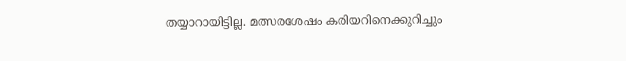തയ്യാറായിട്ടില്ല. മത്സരശേഷം കരിയറിനെക്കുറിച്ചും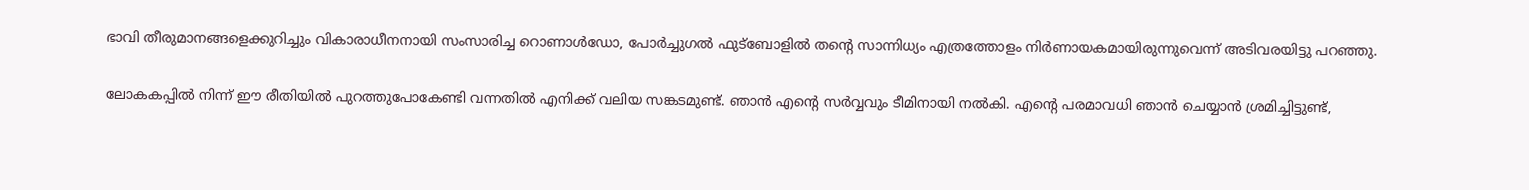ഭാവി തീരുമാനങ്ങളെക്കുറിച്ചും വികാരാധീനനായി സംസാരിച്ച റൊണാള്‍ഡോ, പോര്‍ച്ചുഗല്‍ ഫുട്‌ബോളില്‍ തന്റെ സാന്നിധ്യം എത്രത്തോളം നിര്‍ണായകമായിരുന്നുവെന്ന് അടിവരയിട്ടു പറഞ്ഞു.

ലോകകപ്പില്‍ നിന്ന് ഈ രീതിയില്‍ പുറത്തുപോകേണ്ടി വന്നതില്‍ എനിക്ക് വലിയ സങ്കടമുണ്ട്. ഞാന്‍ എന്റെ സര്‍വ്വവും ടീമിനായി നല്‍കി. എന്റെ പരമാവധി ഞാന്‍ ചെയ്യാന്‍ ശ്രമിച്ചിട്ടുണ്ട്,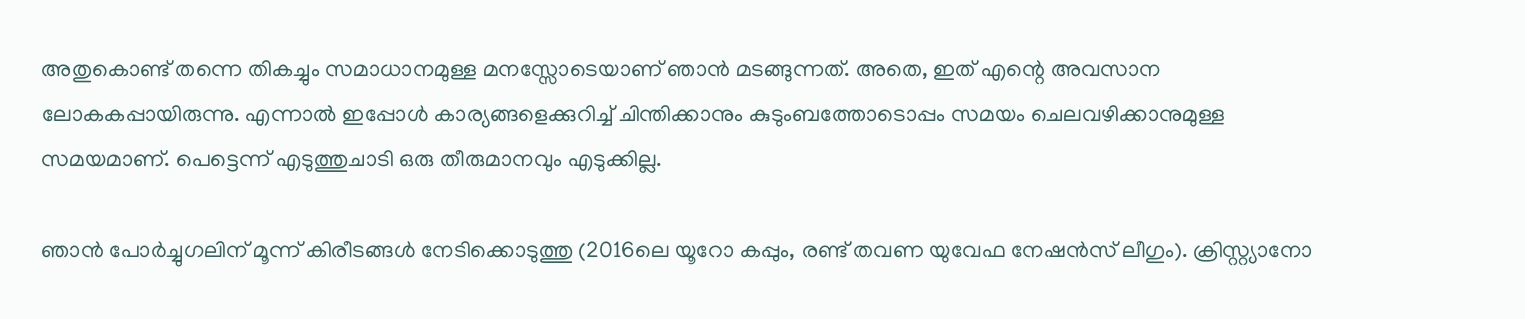അതുകൊണ്ട് തന്നെ തികച്ചും സമാധാനമുള്ള മനസ്സോടെയാണ് ഞാന്‍ മടങ്ങുന്നത്. അതെ, ഇത് എന്റെ അവസാന ലോകകപ്പായിരുന്നു. എന്നാല്‍ ഇപ്പോള്‍ കാര്യങ്ങളെക്കുറിച്ച് ചിന്തിക്കാനും കുടുംബത്തോടൊപ്പം സമയം ചെലവഴിക്കാനുമുള്ള സമയമാണ്. പെട്ടെന്ന് എടുത്തുചാടി ഒരു തീരുമാനവും എടുക്കില്ല.

ഞാന്‍ പോര്‍ച്ചുഗലിന് മൂന്ന് കിരീടങ്ങള്‍ നേടിക്കൊടുത്തു (2016ലെ യൂറോ കപ്പും, രണ്ട് തവണ യുവേഫ നേഷന്‍സ് ലീഗും). ക്രിസ്റ്റ്യാനോ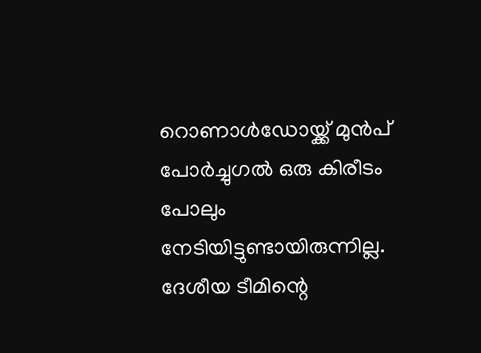റൊണാള്‍ഡോയ്ക്ക് മുന്‍പ് പോര്‍ച്ചുഗല്‍ ഒരു കിരീടം പോലും നേടിയിട്ടുണ്ടായിരുന്നില്ല. ദേശീയ ടീമിന്റെ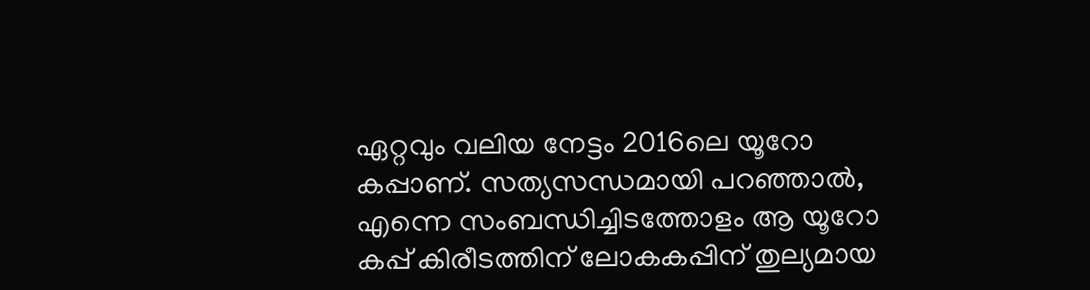ഏറ്റവും വലിയ നേട്ടം 2016ലെ യൂറോ കപ്പാണ്. സത്യസന്ധമായി പറഞ്ഞാല്‍, എന്നെ സംബന്ധിച്ചിടത്തോളം ആ യൂറോ കപ്പ് കിരീടത്തിന് ലോകകപ്പിന് തുല്യമായ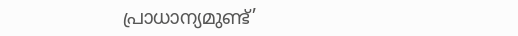പ്രാധാന്യമുണ്ട്’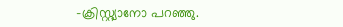-ക്രിസ്റ്റ്യാനോ പറഞ്ഞു.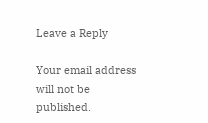Leave a Reply

Your email address will not be published.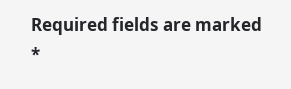Required fields are marked *